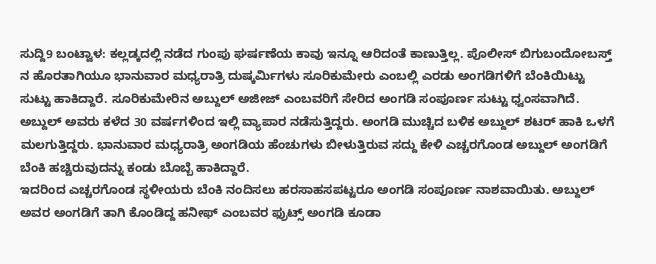ಸುದ್ದಿ9 ಬಂಟ್ವಾಳ: ಕಲ್ಲಡ್ಕದಲ್ಲಿ ನಡೆದ ಗುಂಪು ಘರ್ಷಣೆಯ ಕಾವು ಇನ್ನೂ ಆರಿದಂತೆ ಕಾಣುತ್ತಿಲ್ಲ. ಪೊಲೀಸ್ ಬಿಗುಬಂದೋಬಸ್ತ್ ನ ಹೊರತಾಗಿಯೂ ಭಾನುವಾರ ಮಧ್ಯರಾತ್ರಿ ದುಷ್ಕರ್ಮಿಗಳು ಸೂರಿಕುಮೇರು ಎಂಬಲ್ಲಿ ಎರಡು ಅಂಗಡಿಗಳಿಗೆ ಬೆಂಕಿಯಿಟ್ಟು ಸುಟ್ಟು ಹಾಕಿದ್ದಾರೆ. ಸೂರಿಕುಮೇರಿನ ಅಬ್ದುಲ್ ಅಜೀಜ್ ಎಂಬವರಿಗೆ ಸೇರಿದ ಅಂಗಡಿ ಸಂಪೂರ್ಣ ಸುಟ್ಟು ಧ್ವಂಸವಾಗಿದೆ. ಅಬ್ದುಲ್ ಅವರು ಕಳೆದ 30 ವರ್ಷಗಳಿಂದ ಇಲ್ಲಿ ವ್ಯಾಪಾರ ನಡೆಸುತ್ತಿದ್ದರು. ಅಂಗಡಿ ಮುಚ್ಚಿದ ಬಳಿಕ ಅಬ್ದುಲ್ ಶಟರ್ ಹಾಕಿ ಒಳಗೆ ಮಲಗುತ್ತಿದ್ದರು. ಭಾನುವಾರ ಮಧ್ಯರಾತ್ರಿ ಅಂಗಡಿಯ ಹೆಂಚುಗಳು ಬೀಳುತ್ತಿರುವ ಸದ್ದು ಕೇಳಿ ಎಚ್ಚರಗೊಂಡ ಅಬ್ದುಲ್ ಅಂಗಡಿಗೆ ಬೆಂಕಿ ಹಚ್ಚಿರುವುದನ್ನು ಕಂಡು ಬೊಬ್ಬೆ ಹಾಕಿದ್ದಾರೆ.
ಇದರಿಂದ ಎಚ್ಚರಗೊಂಡ ಸ್ಥಳೀಯರು ಬೆಂಕಿ ನಂದಿಸಲು ಹರಸಾಹಸಪಟ್ಟರೂ ಅಂಗಡಿ ಸಂಪೂರ್ಣ ನಾಶವಾಯಿತು. ಅಬ್ದುಲ್ ಅವರ ಅಂಗಡಿಗೆ ತಾಗಿ ಕೊಂಡಿದ್ದ ಹನೀಫ್ ಎಂಬವರ ಫ್ರುಟ್ಸ್ ಅಂಗಡಿ ಕೂಡಾ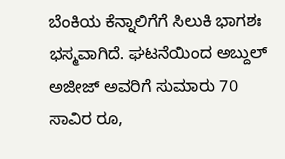ಬೆಂಕಿಯ ಕೆನ್ನಾಲಿಗೆಗೆ ಸಿಲುಕಿ ಭಾಗಶಃ ಭಸ್ಮವಾಗಿದೆ. ಘಟನೆಯಿಂದ ಅಬ್ದುಲ್ ಅಜೀಜ್ ಅವರಿಗೆ ಸುಮಾರು 70 ಸಾವಿರ ರೂ,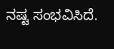ನಷ್ಟ ಸಂಭವಿಸಿದೆ.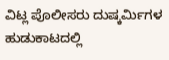ವಿಟ್ಲ ಪೊಲೀಸರು ದುಷ್ಕರ್ಮಿಗಳ ಹುಡುಕಾಟದಲ್ಲಿ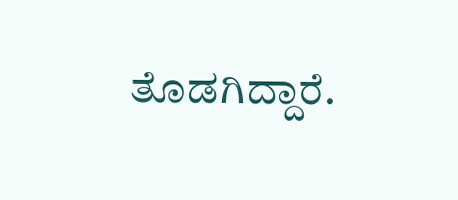ತೊಡಗಿದ್ದಾರೆ.